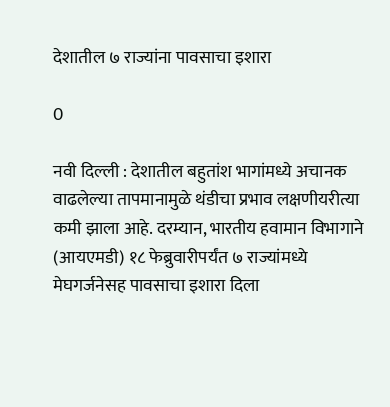देशातील ७ राज्यांना पावसाचा इशारा

0

नवी दिल्ली : देशातील बहुतांश भागांमध्ये अचानक वाढलेल्या तापमानामुळे थंडीचा प्रभाव लक्षणीयरीत्या कमी झाला आहे. दरम्यान, भारतीय हवामान विभागाने (आयएमडी) १८ फेब्रुवारीपर्यंत ७ राज्यांमध्ये मेघगर्जनेसह पावसाचा इशारा दिला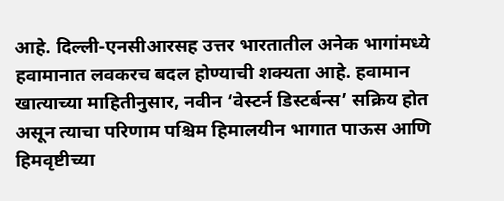आहे. दिल्ली-एनसीआरसह उत्तर भारतातील अनेक भागांमध्ये हवामानात लवकरच बदल होण्याची शक्यता आहे. हवामान खात्याच्या माहितीनुसार, नवीन ‘वेस्टर्न डिस्टर्बन्स’ सक्रिय होत असून त्याचा परिणाम पश्चिम हिमालयीन भागात पाऊस आणि हिमवृष्टीच्या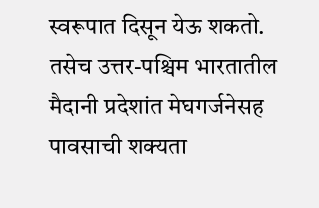स्वरूपात दिसून येऊ शकतो. तसेच उत्तर-पश्चिम भारतातील मैदानी प्रदेशांत मेघगर्जनेसह पावसाची शक्यता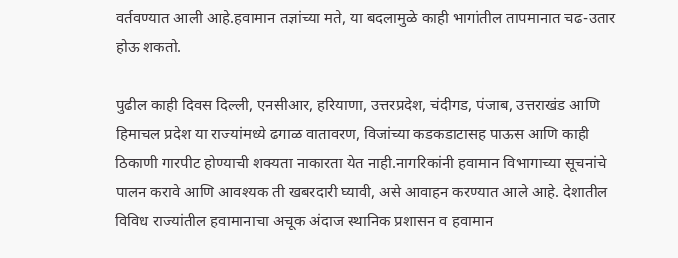वर्तवण्यात आली आहे.हवामान तज्ञांच्या मते, या बदलामुळे काही भागांतील तापमानात चढ-उतार होऊ शकतो.

पुढील काही दिवस दिल्ली, एनसीआर, हरियाणा, उत्तरप्रदेश, चंदीगड, पंजाब, उत्तराखंड आणि हिमाचल प्रदेश या राज्यांमध्ये ढगाळ वातावरण, विजांच्या कडकडाटासह पाऊस आणि काही ठिकाणी गारपीट होण्याची शक्यता नाकारता येत नाही.नागरिकांनी हवामान विभागाच्या सूचनांचे पालन करावे आणि आवश्यक ती खबरदारी घ्यावी, असे आवाहन करण्यात आले आहे. देशातील विविध राज्यांतील हवामानाचा अचूक अंदाज स्थानिक प्रशासन व हवामान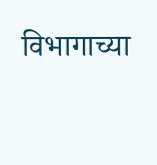विभागाच्या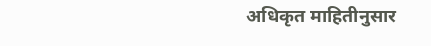अधिकृत माहितीनुसार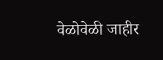वेळोवेळी जाहीर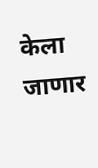केला जाणार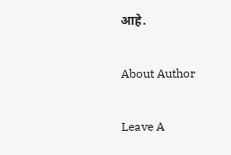आहे.

About Author

Leave A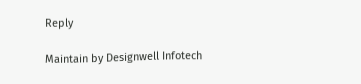Reply

Maintain by Designwell Infotech